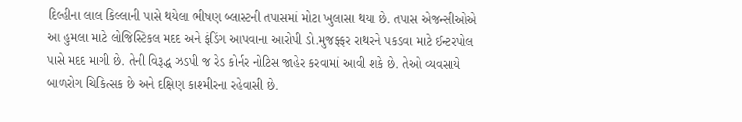દિલ્હીના લાલ કિલ્લાની પાસે થયેલા ભીષણ બ્લાસ્ટની તપાસમાં મોટા ખુલાસા થયા છે. તપાસ એજન્સીઓએ આ હુમલા માટે લોજિસ્ટિકલ મદદ અને ફંડિંગ આપવાના આરોપી ડો.મુજફ્ફર રાથરને પકડવા માટે ઈન્ટરપોલ પાસે મદદ માગી છે. તેની વિરૂદ્ધ ઝડપી જ રેડ કોર્નર નોટિસ જાહેર કરવામાં આવી શકે છે. તેઓ વ્યવસાયે બાળરોગ ચિકિત્સક છે અને દક્ષિણ કાશ્મીરના રહેવાસી છે.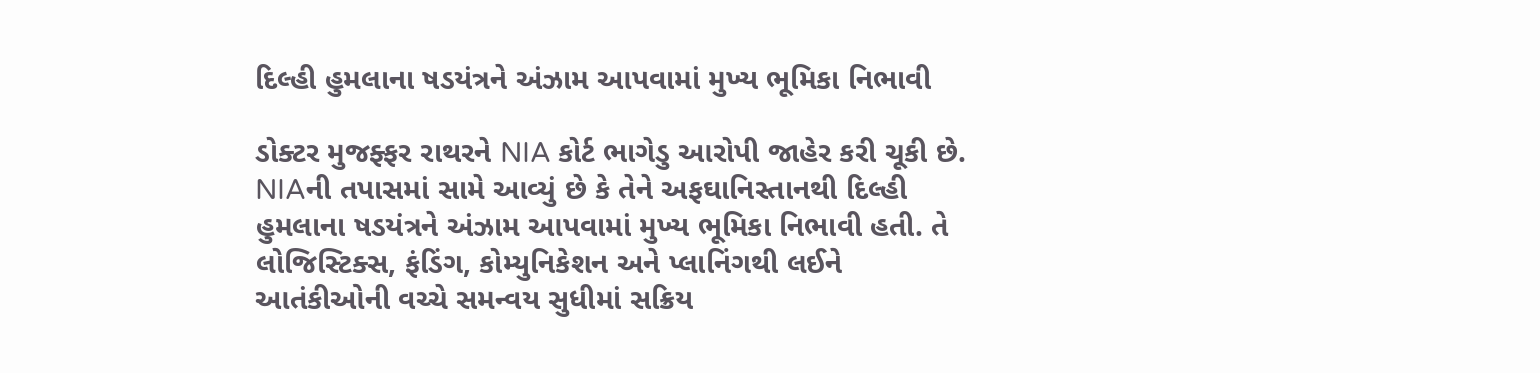દિલ્હી હુમલાના ષડયંત્રને અંઝામ આપવામાં મુખ્ય ભૂમિકા નિભાવી

ડોક્ટર મુજફ્ફર રાથરને NIA કોર્ટ ભાગેડુ આરોપી જાહેર કરી ચૂકી છે. NIAની તપાસમાં સામે આવ્યું છે કે તેને અફઘાનિસ્તાનથી દિલ્હી હુમલાના ષડયંત્રને અંઝામ આપવામાં મુખ્ય ભૂમિકા નિભાવી હતી. તે લોજિસ્ટિક્સ, ફંડિંગ, કોમ્યુનિકેશન અને પ્લાનિંગથી લઈને આતંકીઓની વચ્ચે સમન્વય સુધીમાં સક્રિય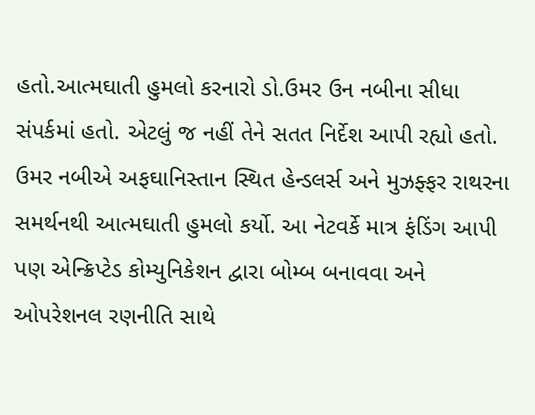હતો.આત્મઘાતી હુમલો કરનારો ડો.ઉમર ઉન નબીના સીધા સંપર્કમાં હતો. એટલું જ નહીં તેને સતત નિર્દેશ આપી રહ્યો હતો. ઉમર નબીએ અફઘાનિસ્તાન સ્થિત હેન્ડલર્સ અને મુઝફ્ફર રાથરના સમર્થનથી આત્મઘાતી હુમલો કર્યો. આ નેટવર્કે માત્ર ફંડિંગ આપી પણ એન્ક્રિપ્ટેડ કોમ્યુનિકેશન દ્વારા બોમ્બ બનાવવા અને ઓપરેશનલ રણનીતિ સાથે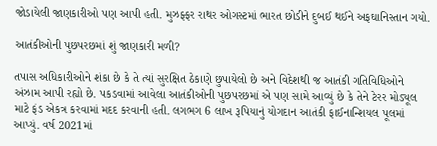જોડાયેલી જાણકારીઓ પણ આપી હતી. મુઝફ્ફર રાથર ઓગસ્ટમાં ભારત છોડીને દુબઈ થઈને અફઘાનિસ્તાન ગયો.

આતંકીઓની પુછપરછમાં શું જાણકારી મળી?

તપાસ અધિકારીઓને શંકા છે કે તે ત્યાં સુરક્ષિત ઠેકાણે છુપાયેલો છે અને વિદેશથી જ આતંકી ગતિવિધિઓને અંઝામ આપી રહ્યો છે. પકડવામાં આવેલા આતંકીઓની પુછપરછમાં એ પણ સામે આવ્યું છે કે તેને ટેરર મોડ્યૂલ માટે ફંડ એકત્ર કરવામાં મદદ કરવાની હતી. લગભગ 6 લાખ રૂપિયાનું યોગદાન આતંકી ફાઈનાન્શિયલ પૂલમાં આપ્યું. વર્ષ 2021માં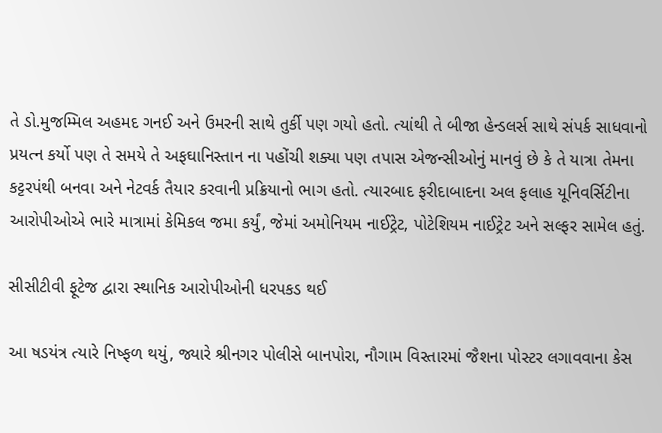તે ડો.મુજમ્મિલ અહમદ ગનઈ અને ઉમરની સાથે તુર્કી પણ ગયો હતો. ત્યાંથી તે બીજા હેન્ડલર્સ સાથે સંપર્ક સાધવાનો પ્રયત્ન કર્યો પણ તે સમયે તે અફઘાનિસ્તાન ના પહોંચી શક્યા પણ તપાસ એજન્સીઓનું માનવું છે કે તે યાત્રા તેમના કટ્ટરપંથી બનવા અને નેટવર્ક તૈયાર કરવાની પ્રક્રિયાનો ભાગ હતો. ત્યારબાદ ફરીદાબાદના અલ ફલાહ યૂનિવર્સિટીના આરોપીઓએ ભારે માત્રામાં કેમિકલ જમા કર્યું, જેમાં અમોનિયમ નાઈટ્રેટ, પોટેશિયમ નાઈટ્રેટ અને સલ્ફર સામેલ હતું.

સીસીટીવી ફૂટેજ દ્વારા સ્થાનિક આરોપીઓની ધરપકડ થઈ

આ ષડયંત્ર ત્યારે નિષ્ફળ થયું, જ્યારે શ્રીનગર પોલીસે બાનપોરા, નૌગામ વિસ્તારમાં જૈશના પોસ્ટર લગાવવાના કેસ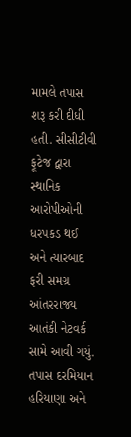મામલે તપાસ શરૂ કરી દીધી હતી. સીસીટીવી ફૂટેજ દ્વારા સ્થાનિક આરોપીઓની ધરપકડ થઈ અને ત્યારબાદ ફરી સમગ્ર આંતરરાજ્ય આતંકી નેટવર્ક સામે આવી ગયું. તપાસ દરમિયાન હરિયાણા અને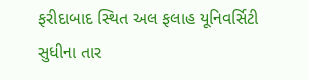ફરીદાબાદ સ્થિત અલ ફલાહ યૂનિવર્સિટી સુધીના તાર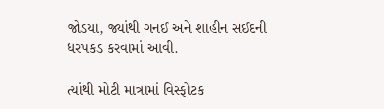જોડયા, જ્યાંથી ગનઈ અને શાહીન સઈદની ધરપકડ કરવામાં આવી.

ત્યાંથી મોટી માત્રામાં વિસ્ફોટક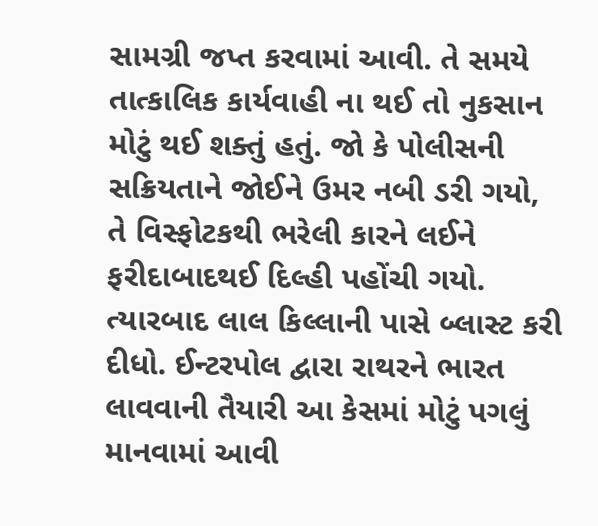સામગ્રી જપ્ત કરવામાં આવી. તે સમયે તાત્કાલિક કાર્યવાહી ના થઈ તો નુકસાન મોટું થઈ શક્તું હતું. જો કે પોલીસની સક્રિયતાને જોઈને ઉમર નબી ડરી ગયો, તે વિસ્ફોટકથી ભરેલી કારને લઈને ફરીદાબાદથઈ દિલ્હી પહોંચી ગયો. ત્યારબાદ લાલ કિલ્લાની પાસે બ્લાસ્ટ કરી દીધો. ઈન્ટરપોલ દ્વારા રાથરને ભારત લાવવાની તૈયારી આ કેસમાં મોટું પગલું માનવામાં આવી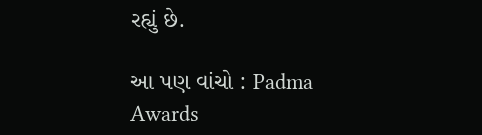રહ્યું છે.

આ પણ વાંચો : Padma Awards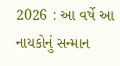2026 : આ વર્ષે આ નાયકોનું સન્માન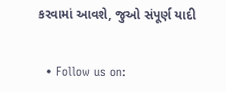કરવામાં આવશે, જુઓ સંપૂર્ણ યાદી


  • Follow us on: